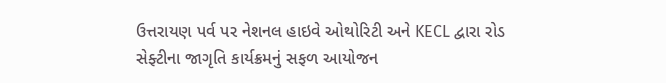ઉત્તરાયણ પર્વ પર નેશનલ હાઇવે ઓથોરિટી અને KECL દ્વારા રોડ સેફ્ટીના જાગૃતિ કાર્યક્રમનું સફળ આયોજન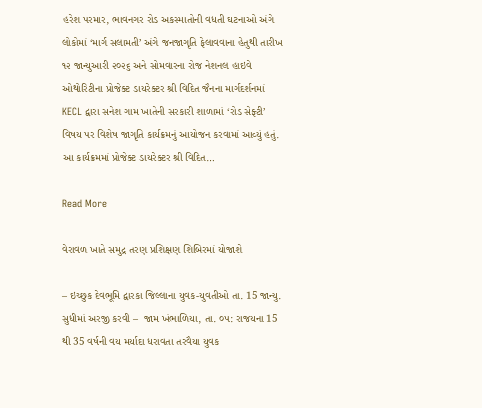હરેશ પરમાર, ભાવનગર રોડ અકસ્માતોની વધતી ઘટનાઓ અંગે લોકોમાં ‘માર્ગ સલામતી’ અંગે જનજાગૃતિ ફેલાવવાના હેતુથી તારીખ ૧૨ જાન્યુઆરી ૨૦૨૬ અને સોમવારના રોજ નેશનલ હાઇવે ઓથોરિટીના પ્રોજેક્ટ ડાયરેક્ટર શ્રી વિદિત જૈનના માર્ગદર્શનમાં KECL દ્વારા સનેશ ગામ ખાતેની સરકારી શાળામાં ‘રોડ સેફ્ટી’ વિષય પર વિશેષ જાગૃતિ કાર્યક્રમનું આયોજન કરવામાં આવ્યું હતું. આ કાર્યક્રમમાં પ્રોજેક્ટ ડાયરેક્ટર શ્રી વિદિત…

Read More

વેરાવળ ખાતે સમુદ્ર તરણ પ્રશિક્ષણ શિબિરમાં યોજાશે

– ઇચ્છુક દેવભૂમિ દ્વારકા જિલ્લાના યુવક-યુવતીઓ તા. 15 જાન્યુ. સુધીમાં અરજી કરવી –  જામ ખંભાળિયા, તા. ૦૫: રાજયના 15 થી 35 વર્ષની વય મર્યાદા ધરાવતા તરવૈયા યુવક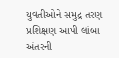યુવતીઓને સમુદ્ર તરણ પ્રશિક્ષણ આપી લાંબા અંતરની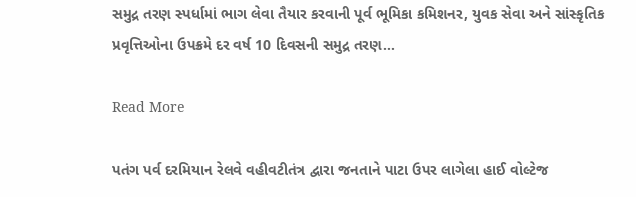સમુદ્ર તરણ સ્પર્ધામાં ભાગ લેવા તૈયાર કરવાની પૂર્વ ભૂમિકા કમિશનર, યુવક સેવા અને સાંસ્કૃતિક પ્રવૃત્તિઓના ઉપક્રમે દર વર્ષ 10 દિવસની સમુદ્ર તરણ…

Read More

પતંગ પર્વ દરમિયાન રેલવે વહીવટીતંત્ર દ્વારા જનતાને પાટા ઉપર લાગેલા હાઈ વોલ્ટેજ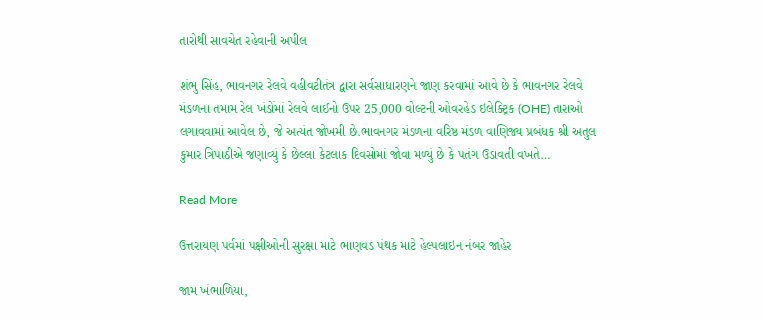તારોથી સાવચેત રહેવાની અપીલ

શંભુ સિંહ, ભાવનગર રેલવે વહીવટીતંત્ર દ્વારા સર્વસાધારણને જાણ કરવામાં આવે છે કે ભાવનગર રેલવે મંડળના તમામ રેલ ખંડોંમાં રેલવે લાઈનો ઉપર 25,000 વોલ્ટની ઓવરહેડ ઇલેક્ટ્રિક (OHE) તારાઓ લગાવવામાં આવેલ છે, જે અત્યંત જોખમી છે.ભાવનગર મંડળના વરિષ્ઠ મંડળ વાણિજ્ય પ્રબંધક શ્રી અતુલ કુમાર ત્રિપાઠીએ જણાવ્યું કે છેલ્લા કેટલાક દિવસોમાં જોવા મળ્યું છે કે પતંગ ઉડાવતી વખતે…

Read More

ઉત્તરાયણ પર્વમાં પક્ષીઓની સુરક્ષા માટે ભાણવડ પંથક માટે હેલ્પલાઇન નંબર જાહેર

જામ ખંભાળિયા,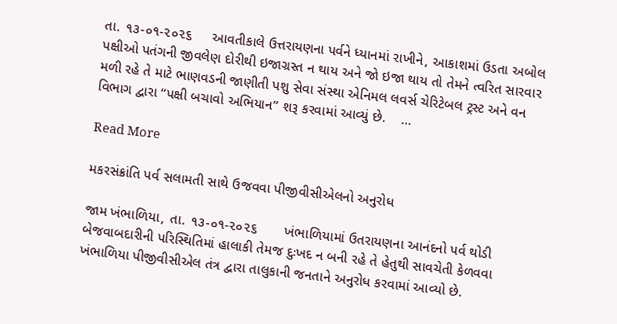તા. ૧૩-૦૧-૨૦૨૬     આવતીકાલે ઉત્તરાયણના પર્વને ધ્યાનમાં રાખીને, આકાશમાં ઉડતા અબોલ પક્ષીઓ પતંગની જીવલેણ દોરીથી ઇજાગ્રસ્ત ન થાય અને જો ઇજા થાય તો તેમને ત્વરિત સારવાર મળી રહે તે માટે ભાણવડની જાણીતી પશુ સેવા સંસ્થા એનિમલ લવર્સ ચેરિટેબલ ટ્રસ્ટ અને વન વિભાગ દ્વારા “પક્ષી બચાવો અભિયાન” શરૂ કરવામાં આવ્યું છે.    …

Read More

મકરસંક્રાંતિ પર્વ સલામતી સાથે ઉજવવા પીજીવીસીએલનો અનુરોધ

જામ ખંભાળિયા, તા. ૧૩-૦૧-૨૦૨૬       ખંભાળિયામાં ઉતરાયણના આનંદનો પર્વ થોડી બેજવાબદારીની પરિસ્થિતિમાં હાલાકી તેમજ દુઃખદ ન બની રહે તે હેતુથી સાવચેતી કેળવવા ખંભાળિયા પીજીવીસીએલ તંત્ર દ્વારા તાલુકાની જનતાને અનુરોધ કરવામાં આવ્યો છે.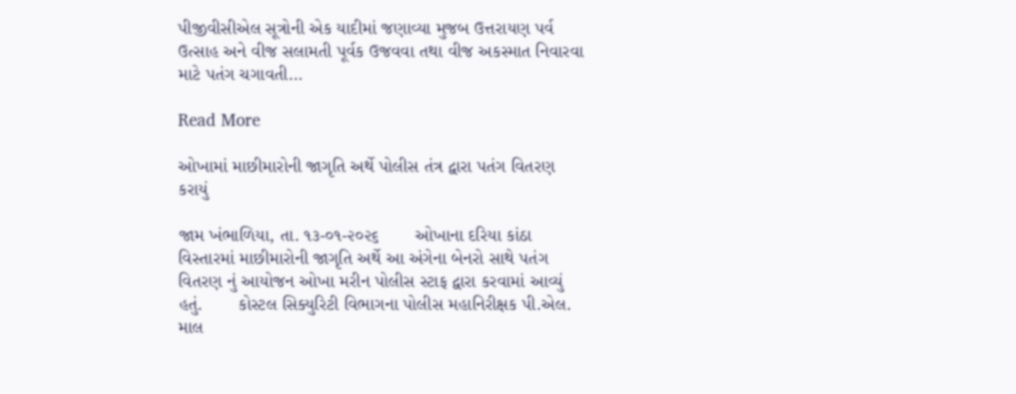પીજીવીસીએલ સૂત્રોની એક યાદીમાં જણાવ્યા મુજબ ઉત્તરાયણ પર્વ ઉત્સાહ અને વીજ સલામતી પૂર્વક ઉજવવા તથા વીજ અકસ્માત નિવારવા માટે પતંગ ચગાવતી…

Read More

ઓખામાં માછીમારોની જાગૃતિ અર્થે પોલીસ તંત્ર દ્વારા પતંગ વિતરણ કરાયું

જામ ખંભાળિયા, તા. ૧૩-૦૧-૨૦૨૬       ઓખાના દરિયા કાંઠા વિસ્તારમાં માછીમારોની જાગૃતિ અર્થે આ અંગેના બેનરો સાથે પતંગ વિતરણ નું આયોજન ઓખા મરીન પોલીસ સ્ટાફ દ્વારા કરવામાં આવ્યું હતું.       કોસ્ટલ સિક્યુરિટી વિભાગના પોલીસ મહાનિરીક્ષક પી.એલ. માલ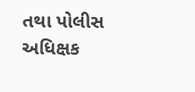તથા પોલીસ અધિક્ષક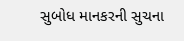સુબોધ માનકરની સુચના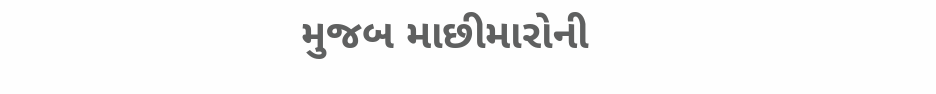મુજબ માછીમારોની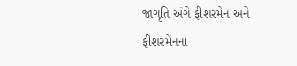જાગૃતિ અંગે ફીશરમેન અને ફીશરમેનના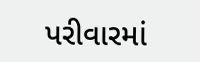પરીવારમાં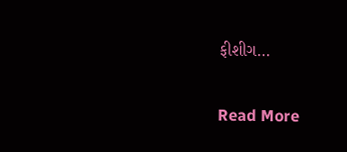ફીશીગ…

Read More